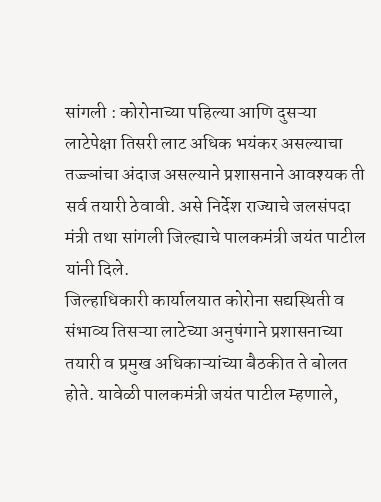सांगली : कोरोनाच्या पहिल्या आणि दुसऱ्या लाटेपेक्षा तिसरी लाट अधिक भयंकर असल्याचा तज्ज्ञांचा अंदाज असल्याने प्रशासनाने आवश्यक ती सर्व तयारी ठेवावी. असे निर्देश राज्याचे जलसंपदा मंत्री तथा सांगली जिल्ह्याचे पालकमंत्री जयंत पाटील यांनी दिले.
जिल्हाधिकारी कार्यालयात कोरोना सद्यस्थिती व संभाव्य तिसऱ्या लाटेच्या अनुषंगाने प्रशासनाच्या तयारी व प्रमुख अधिकाऱ्यांच्या बैठकीत ते बोलत होते. यावेळी पालकमंत्री जयंत पाटील म्हणाले,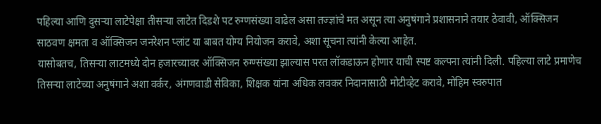पहिल्या आणि दुसऱ्या लाटेपेक्षा तीसऱ्या लाटेत दिडशे पट रुग्णसंख्या वाढेल असा तज्ज्ञांचे मत असून त्या अनुषंगाने प्रशासनाने तयार ठेवावी, ऑक्सिजन साठवण क्षमता व ऑक्सिजन जनरेशन प्लांट या बाबत योग्य नियोजन करावे, अशा सूचना त्यांनी केल्या आहेत.
यासोबतच, तिसऱ्या लाटमध्ये दोन हजारच्यावर ऑक्सिजन रुग्ण्संख्या झाल्यास परत लॉकडाऊन होणार याची स्पष्ट कल्पना त्यांनी दिली. पहिल्या लाटे प्रमाणेच तिसऱ्या लाटेच्या अनुषंगाने अशा वर्कर, अंगणवाडी सेविका, शिक्षक यांना अधिक लवकर निदानासाठी मोटीव्हेट करावे, मोहिम स्वरुपात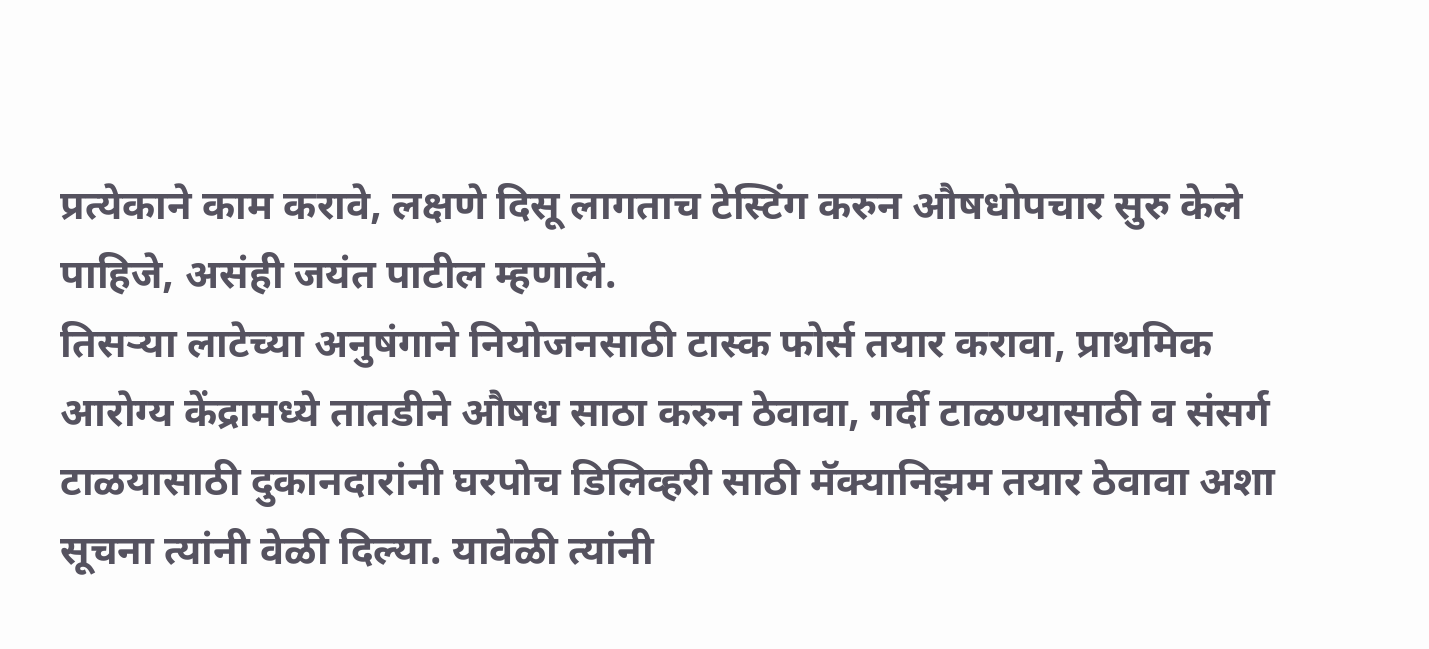प्रत्येकाने काम करावे, लक्षणे दिसू लागताच टेस्टिंग करुन औषधोपचार सुरु केले पाहिजे, असंही जयंत पाटील म्हणाले.
तिसऱ्या लाटेच्या अनुषंगाने नियोजनसाठी टास्क फोर्स तयार करावा, प्राथमिक आरोग्य केंद्रामध्ये तातडीने औषध साठा करुन ठेवावा, गर्दी टाळण्यासाठी व संसर्ग टाळयासाठी दुकानदारांनी घरपोच डिलिव्हरी साठी मॅक्यानिझम तयार ठेवावा अशा सूचना त्यांनी वेळी दिल्या. यावेळी त्यांनी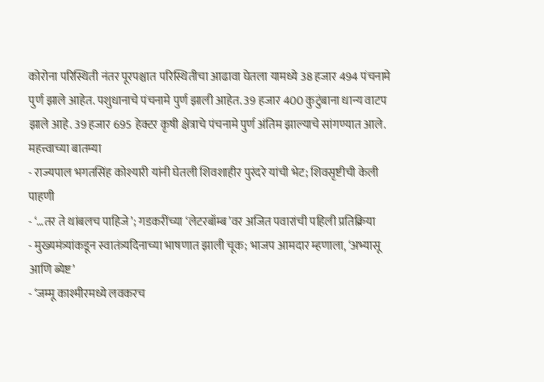कोरोना परिस्थिती नंतर पूरपश्चात परिस्थितीचा आढावा घेतला यामध्ये 38 हजार 494 पंचनामे पुर्ण झाले आहेत. पशुधानाचे पंचनामे पुर्ण झाली आहेत. 39 हजार 400 कुटुंबाना धान्य वाटप झाले आहे. 39 हजार 695 हेक्टर कृषी क्षेत्राचे पंचनामे पुर्ण अंतिम झाल्याचे सांगण्यात आले.
महत्त्वाच्या बातम्या
- राज्यपाल भगतसिंह कोश्यारी यांनी घेतली शिवशाहीर पुरंदरे यांची भेट; शिवसृष्टीची केली पाहणी
- ‘…तर ते थांबलच पाहिजे’; गडकरींच्या ‘लेटरबॉम्ब’वर अजित पवारांची पहिली प्रतिक्रिया
- मुख्यमंत्र्यांकडून स्वातंत्र्यदिनाच्या भाषणात झाली चूक; भाजप आमदार म्हणाला, ‘अभ्यासू आणि ब्येष्ट’
- ‘जम्मू काश्मीरमध्ये लवकरच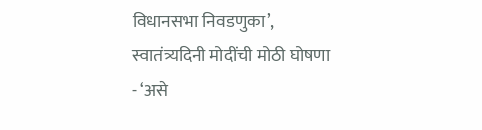विधानसभा निवडणुका’, स्वातंत्र्यदिनी मोदींची मोठी घोषणा
- ‘असे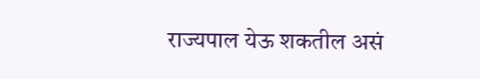राज्यपाल येऊ शकतील असं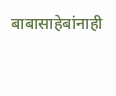बाबासाहेबांनाही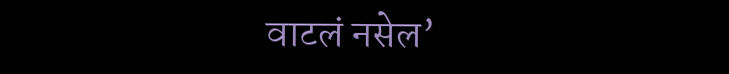वाटलं नसेल’